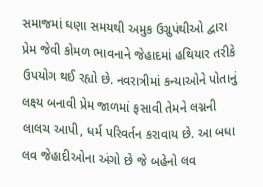સમાજમાં ઘણા સમયથી અમુક ઉગ્રુપંથીઓ દ્વારા પ્રેમ જેવી કોમળ ભાવનાને જેહાદમાં હથિયાર તરીકે ઉપયોગ થઈ રહ્યો છે. નવરાત્રીમાં કન્યાઓને પોતાનું લક્ષ્ય બનાવી પ્રેમ જાળમાં ફસાવી તેમને લગ્નની લાલચ આપી, ધર્મ પરિવર્તન કરાવાય છે. આ બધા લવ જેહાદીઓના અંગો છે જે બહેનો લવ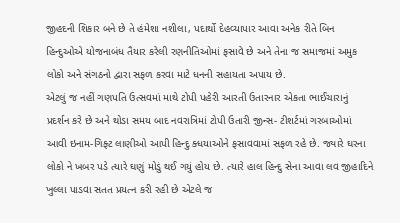જીહદની શિકાર બને છે તે હંમેશા નશીલા, પદાર્થો દેહવ્યાપાર આવા અનેક રીતે બિન હિન્દુઓએ યોજનાબંધ તૈયાર કરેલી રણનીતિઓમાં ફસાવે છે અને તેના જ સમાજમાં અમુક લોકો અને સંગઠનો દ્વારા સફળ કરવા માટે ધનની સહાયતા અપાય છે.
એટલું જ નહીં ગણપતિ ઉત્સવમાં માથે ટોપી પહેરી આરતી ઉતારનાર એકતા ભાઈચારાનું પ્રદર્શન કરે છે અને થોડા સમય બાદ નવરાત્રિમાં ટોપી ઉતારી જીન્સ- ટીશર્ટમાં ગરબાઓમાં આવી ઇનામ-ગિફ્ટ લાણીઓ આપી હિન્દુ ક્ધયાઓને ફસાવવામાં સફળ રહે છે. જ્યારે ઘરના લોકો ને ખબર પડે ત્યારે ઘણું મોડું થઈ ગયું હોય છે. ત્યારે હાલ હિન્દુ સેના આવા લવ જીહાદિને ખુલ્લા પાડવા સતત પ્રયત્ન કરી રહી છે એટલે જ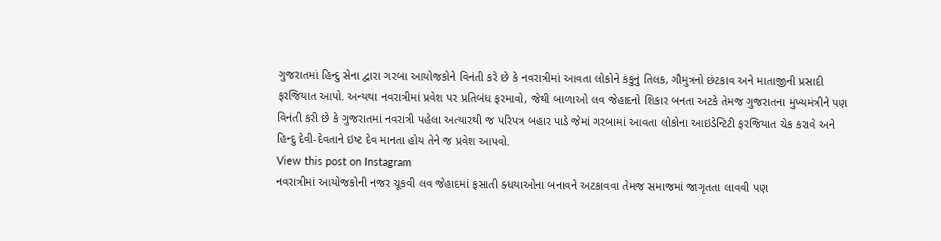ગુજરાતમાં હિન્દુ સેના દ્વારા ગરબા આયોજકોને વિનંતી કરે છે કે નવરાત્રીમાં આવતા લોકોને કંકુનું તિલક, ગૌમુત્રનો છંટકાવ અને માતાજીની પ્રસાદી ફરજિયાત આપો. અન્યથા નવરાત્રીમાં પ્રવેશ પર પ્રતિબંધ ફરમાવો, જેથી બાળાઓ લવ જેહાદનો શિકાર બનતા અટકે તેમજ ગુજરાતના મુખ્યમંત્રીને પણ વિનંતી કરી છે કે ગુજરાતમાં નવરાત્રી પહેલા અત્યારથી જ પરિપત્ર બહાર પાડે જેમાં ગરબામાં આવતા લોકોના આઇડેન્ટિટી ફરજિયાત ચેક કરાવે અને હિન્દુ દેવી-દેવતાને ઇષ્ટ દેવ માનતા હોય તેને જ પ્રવેશ આપવો.
View this post on Instagram
નવરાત્રીમાં આયોજકોની નજર ચૂકવી લવ જેહાદમાં ફસાતી ક્ધયાઓના બનાવને અટકાવવા તેમજ સમાજમાં જાગૃતતા લાવવી પણ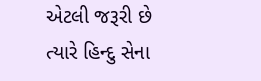એટલી જરૂરી છે ત્યારે હિન્દુ સેના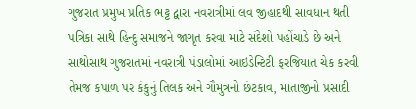ગુજરાત પ્રમુખ પ્રતિક ભટ્ટ દ્વારા નવરાત્રીમાં લવ જીહાદથી સાવધાન થતી પત્રિકા સાથે હિન્દુ સમાજને જાગૃત કરવા માટે સંદેશો પહોંચાડે છે અને સાથોસાથ ગુજરાતમાં નવરાત્રી પંડાલોમાં આઇડેન્ટિટી ફરજિયાત ચેક કરવી તેમજ કપાળ પર કંકુનું તિલક અને ગૌમુત્રનો છંટકાવ, માતાજીનો પ્રસાદી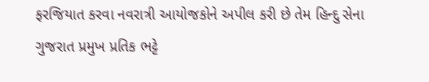ફરજિયાત કરવા નવરાત્રી આયોજકોને અપીલ કરી છે તેમ હિન્દુ સેના ગુજરાત પ્રમુખ પ્રતિક ભટ્ટે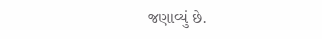જણાવ્યું છે.